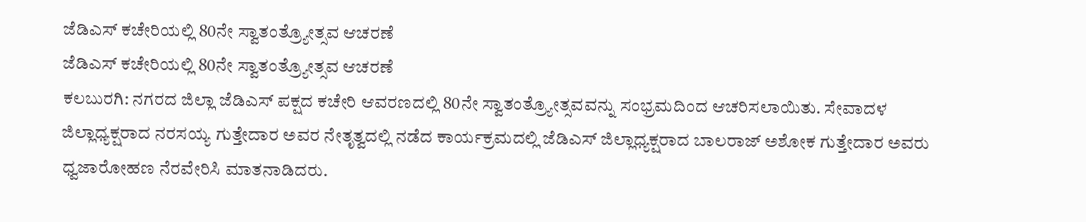ಜೆಡಿಎಸ್ ಕಚೇರಿಯಲ್ಲಿ 80ನೇ ಸ್ವಾತಂತ್ರ್ಯೋತ್ಸವ ಆಚರಣೆ
ಜೆಡಿಎಸ್ ಕಚೇರಿಯಲ್ಲಿ 80ನೇ ಸ್ವಾತಂತ್ರ್ಯೋತ್ಸವ ಆಚರಣೆ
ಕಲಬುರಗಿ: ನಗರದ ಜಿಲ್ಲಾ ಜೆಡಿಎಸ್ ಪಕ್ಷದ ಕಚೇರಿ ಆವರಣದಲ್ಲಿ 80ನೇ ಸ್ವಾತಂತ್ರ್ಯೋತ್ಸವವನ್ನು ಸಂಭ್ರಮದಿಂದ ಆಚರಿಸಲಾಯಿತು. ಸೇವಾದಳ ಜಿಲ್ಲಾಧ್ಯಕ್ಷರಾದ ನರಸಯ್ಯ ಗುತ್ತೇದಾರ ಅವರ ನೇತೃತ್ವದಲ್ಲಿ ನಡೆದ ಕಾರ್ಯಕ್ರಮದಲ್ಲಿ ಜೆಡಿಎಸ್ ಜಿಲ್ಲಾಧ್ಯಕ್ಷರಾದ ಬಾಲರಾಜ್ ಅಶೋಕ ಗುತ್ತೇದಾರ ಅವರು ಧ್ವಜಾರೋಹಣ ನೆರವೇರಿಸಿ ಮಾತನಾಡಿದರು.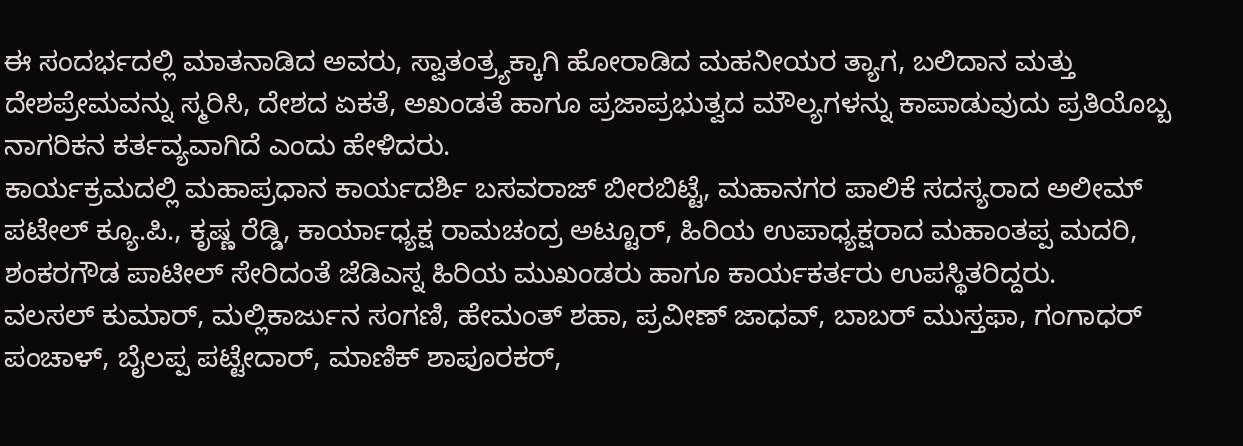ಈ ಸಂದರ್ಭದಲ್ಲಿ ಮಾತನಾಡಿದ ಅವರು, ಸ್ವಾತಂತ್ರ್ಯಕ್ಕಾಗಿ ಹೋರಾಡಿದ ಮಹನೀಯರ ತ್ಯಾಗ, ಬಲಿದಾನ ಮತ್ತು ದೇಶಪ್ರೇಮವನ್ನು ಸ್ಮರಿಸಿ, ದೇಶದ ಏಕತೆ, ಅಖಂಡತೆ ಹಾಗೂ ಪ್ರಜಾಪ್ರಭುತ್ವದ ಮೌಲ್ಯಗಳನ್ನು ಕಾಪಾಡುವುದು ಪ್ರತಿಯೊಬ್ಬ ನಾಗರಿಕನ ಕರ್ತವ್ಯವಾಗಿದೆ ಎಂದು ಹೇಳಿದರು.
ಕಾರ್ಯಕ್ರಮದಲ್ಲಿ ಮಹಾಪ್ರಧಾನ ಕಾರ್ಯದರ್ಶಿ ಬಸವರಾಜ್ ಬೀರಬಿಟ್ಟೆ, ಮಹಾನಗರ ಪಾಲಿಕೆ ಸದಸ್ಯರಾದ ಅಲೀಮ್ ಪಟೇಲ್ ಕ್ಯೂ.ಪಿ., ಕೃಷ್ಣ ರೆಡ್ಡಿ, ಕಾರ್ಯಾಧ್ಯಕ್ಷ ರಾಮಚಂದ್ರ ಅಟ್ಟೂರ್, ಹಿರಿಯ ಉಪಾಧ್ಯಕ್ಷರಾದ ಮಹಾಂತಪ್ಪ ಮದರಿ, ಶಂಕರಗೌಡ ಪಾಟೀಲ್ ಸೇರಿದಂತೆ ಜೆಡಿಎಸ್ನ ಹಿರಿಯ ಮುಖಂಡರು ಹಾಗೂ ಕಾರ್ಯಕರ್ತರು ಉಪಸ್ಥಿತರಿದ್ದರು.
ವಲಸಲ್ ಕುಮಾರ್, ಮಲ್ಲಿಕಾರ್ಜುನ ಸಂಗಣಿ, ಹೇಮಂತ್ ಶಹಾ, ಪ್ರವೀಣ್ ಜಾಧವ್, ಬಾಬರ್ ಮುಸ್ತಫಾ, ಗಂಗಾಧರ್ ಪಂಚಾಳ್, ಬೈಲಪ್ಪ ಪಟ್ಟೇದಾರ್, ಮಾಣಿಕ್ ಶಾಪೂರಕರ್,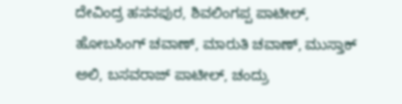ದೇವಿಂದ್ರ ಹಸನಪುರ, ಶಿವಲಿಂಗಪ್ಪ ಪಾಟೀಲ್, ಹೋಬಸಿಂಗ್ ಚವಾಣ್, ಮಾರುತಿ ಚವಾಣ್, ಮುಸ್ತಾಕ್ ಅಲಿ, ಬಸವರಾಜ್ ಪಾಟೀಲ್, ಚಂದ್ರು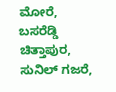ಮೋರೆ, ಬಸರೆಡ್ಡಿ ಚಿತ್ತಾಪುರ, ಸುನಿಲ್ ಗಜರೆ,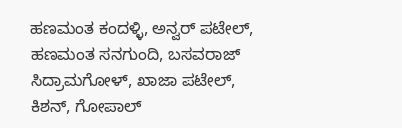ಹಣಮಂತ ಕಂದಳ್ಳಿ, ಅನ್ವರ್ ಪಟೇಲ್, ಹಣಮಂತ ಸನಗುಂದಿ, ಬಸವರಾಜ್ ಸಿದ್ರಾಮಗೋಳ್, ಖಾಜಾ ಪಟೇಲ್, ಕಿಶನ್, ಗೋಪಾಲ್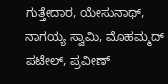ಗುತ್ತೇದಾರ, ಯೇಸುನಾಥ್, ನಾಗಯ್ಯ ಸ್ವಾಮಿ, ಮೊಹಮ್ಮದ್ ಪಟೇಲ್, ಪ್ರವೀಣ್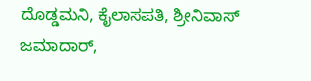ದೊಡ್ಡಮನಿ, ಕೈಲಾಸಪತಿ, ಶ್ರೀನಿವಾಸ್ ಜಮಾದಾರ್,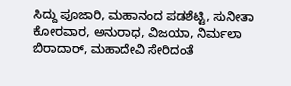ಸಿದ್ದು ಪೂಜಾರಿ, ಮಹಾನಂದ ಪಡಶೆಟ್ಟಿ, ಸುನೀತಾ ಕೋರವಾರ, ಅನುರಾಧ, ವಿಜಯಾ, ನಿರ್ಮಲಾ ಬಿರಾದಾರ್, ಮಹಾದೇವಿ ಸೇರಿದಂತೆ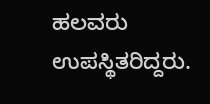ಹಲವರು ಉಪಸ್ಥಿತರಿದ್ದರು.